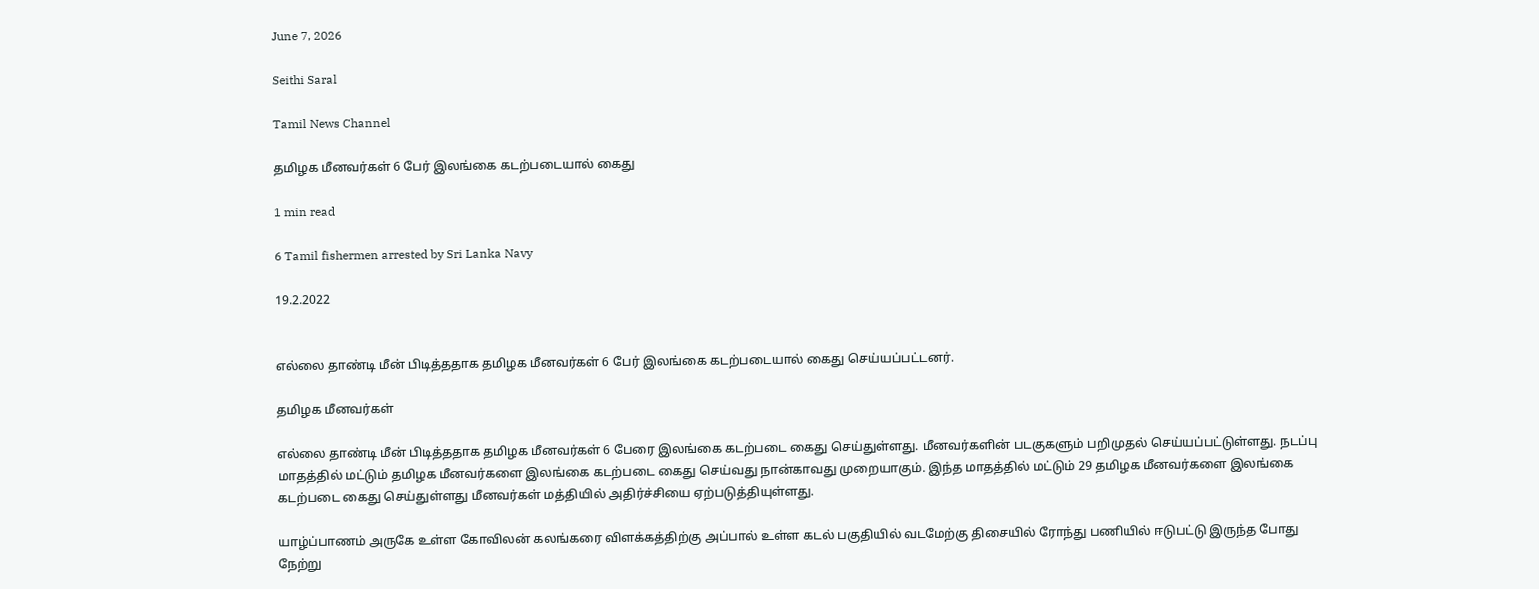June 7, 2026

Seithi Saral

Tamil News Channel

தமிழக மீனவர்கள் 6 பேர் இலங்கை கடற்படையால் கைது

1 min read

6 Tamil fishermen arrested by Sri Lanka Navy

19.2.2022


எல்லை தாண்டி மீன் பிடித்ததாக தமிழக மீனவர்கள் 6 பேர் இலங்கை கடற்படையால் கைது செய்யப்பட்டனர்.

தமிழக மீனவர்கள்

எல்லை தாண்டி மீன் பிடித்ததாக தமிழக மீனவர்கள் 6 பேரை இலங்கை கடற்படை கைது செய்துள்ளது. மீனவர்களின் படகுகளும் பறிமுதல் செய்யப்பட்டுள்ளது. நடப்பு மாதத்தில் மட்டும் தமிழக மீனவர்களை இலங்கை கடற்படை கைது செய்வது நான்காவது முறையாகும். இந்த மாதத்தில் மட்டும் 29 தமிழக மீனவர்களை இலங்கை கடற்படை கைது செய்துள்ளது மீனவர்கள் மத்தியில் அதிர்ச்சியை ஏற்படுத்தியுள்ளது.

யாழ்ப்பாணம் அருகே உள்ள கோவிலன் கலங்கரை விளக்கத்திற்கு அப்பால் உள்ள கடல் பகுதியில் வடமேற்கு திசையில் ரோந்து பணியில் ஈடுபட்டு இருந்த போது நேற்று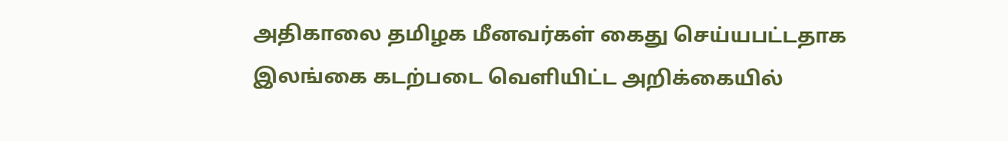அதிகாலை தமிழக மீனவர்கள் கைது செய்யபட்டதாக இலங்கை கடற்படை வெளியிட்ட அறிக்கையில்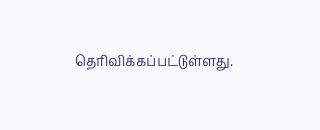தெரிவிக்கப்பட்டுள்ளது.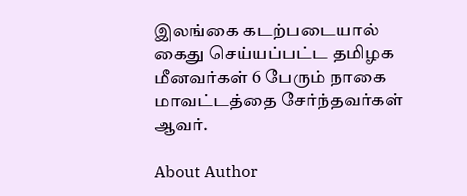இலங்கை கடற்படையால் கைது செய்யப்பட்ட தமிழக மீனவர்கள் 6 பேரும் நாகை மாவட்டத்தை சேர்ந்தவர்கள் ஆவர்.

About Author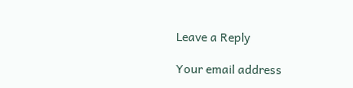Leave a Reply

Your email address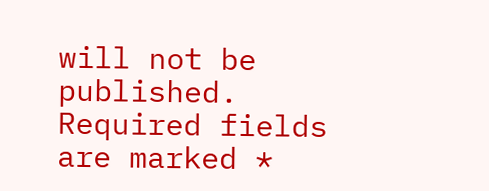will not be published. Required fields are marked *